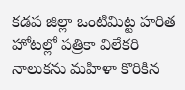కడప జిల్లా ఒంటిమిట్ట హరిత హోటల్లో పత్రికా విలేకరి నాలుకను మహిళా కొరికిన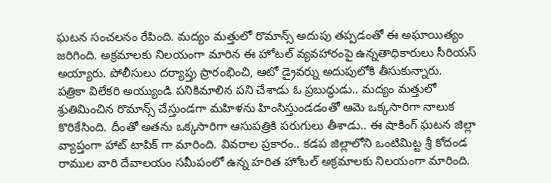ఘటన సంచలనం రేపింది. మద్యం మత్తులో రొమాన్స్ అదుపు తప్పడంతో ఈ అఘాయిత్యం జరిగింది. అక్రమాలకు నిలయంగా మారిన ఈ హోటల్ వ్యవహారంపై ఉన్నతాధికారులు సీరియస్ అయ్యారు. పోలీసులు దర్యాప్తు ప్రారంభించి, ఆటో డ్రైవర్ను అదుపులోకి తీసుకున్నారు.
పత్రికా విలేకరి అయ్యుండి పనికిమాలిన పని చేశాడు ఓ ప్రబుద్ధుడు.. మద్యం మత్తులో శ్రుతిమించిన రొమాన్స్ చేస్తుండగా మహిళను హింసిస్తుండడంతో ఆమె ఒక్కసారిగా నాలుక కొరికేసింది. దీంతో అతను ఒక్కసారిగా ఆసుపత్రికి పరుగులు తీశాడు.. ఈ షాకింగ్ ఘటన జిల్లా వ్యాప్తంగా హాట్ టాపిక్ గా మారింది. వివరాల ప్రకారం.. కడప జిల్లాలోని ఒంటిమిట్ట శ్రీ కోదండ రాముల వారి దేవాలయం సమీపంలో ఉన్న హరిత హోటల్ అక్రమాలకు నిలయంగా మారింది.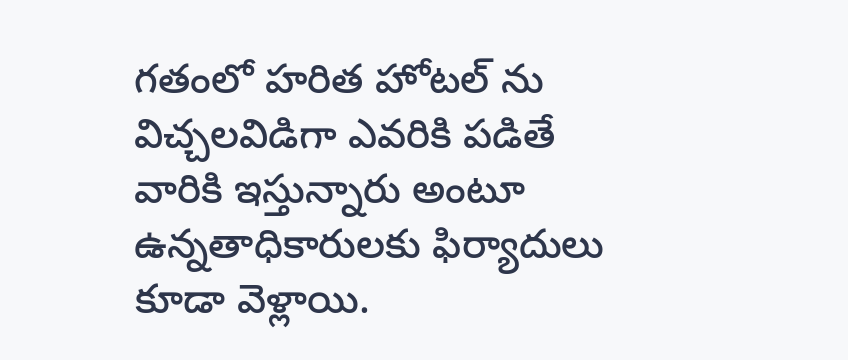గతంలో హరిత హోటల్ ను విచ్చలవిడిగా ఎవరికి పడితే వారికి ఇస్తున్నారు అంటూ ఉన్నతాధికారులకు ఫిర్యాదులు కూడా వెళ్లాయి.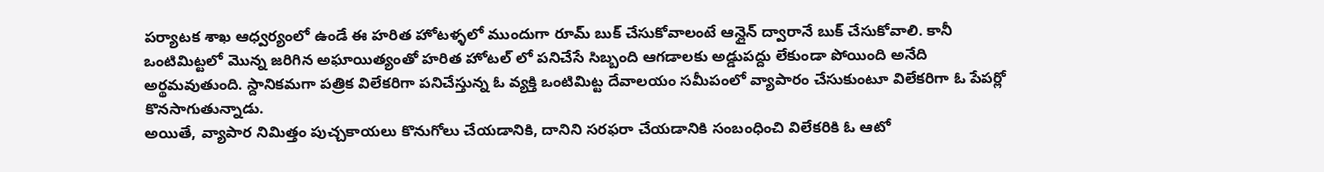పర్యాటక శాఖ ఆధ్వర్యంలో ఉండే ఈ హరిత హోటళ్ళలో ముందుగా రూమ్ బుక్ చేసుకోవాలంటే ఆన్లైన్ ద్వారానే బుక్ చేసుకోవాలి. కానీ ఒంటిమిట్టలో మొన్న జరిగిన అఘాయిత్యంతో హరిత హోటల్ లో పనిచేసే సిబ్బంది ఆగడాలకు అడ్డుపద్దు లేకుండా పోయింది అనేది అర్థమవుతుంది. స్దానికమగా పత్రిక విలేకరిగా పనిచేస్తున్న ఓ వ్యక్తి ఒంటిమిట్ట దేవాలయం సమీపంలో వ్యాపారం చేసుకుంటూ విలేకరిగా ఓ పేపర్లో కొనసాగుతున్నాడు.
అయితే, వ్యాపార నిమిత్తం పుచ్చకాయలు కొనుగోలు చేయడానికి, దానిని సరఫరా చేయడానికి సంబంధించి విలేకరికి ఓ ఆటో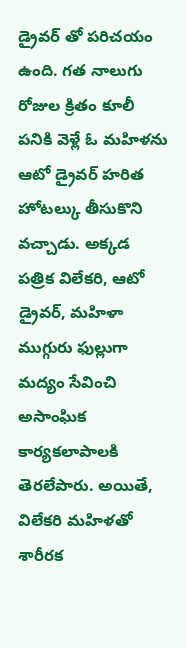డ్రైవర్ తో పరిచయం ఉంది. గత నాలుగు రోజుల క్రితం కూలీ పనికి వెళ్లే ఓ మహిళను ఆటో డ్రైవర్ హరిత హోటల్కు తీసుకొని వచ్చాడు. అక్కడ పత్రిక విలేకరి, ఆటో డ్రైవర్, మహిళా ముగ్గురు ఫుల్లుగా మద్యం సేవించి అసాంఘిక కార్యకలాపాలకి తెరలేపారు. అయితే, విలేకరి మహిళతో శారీరక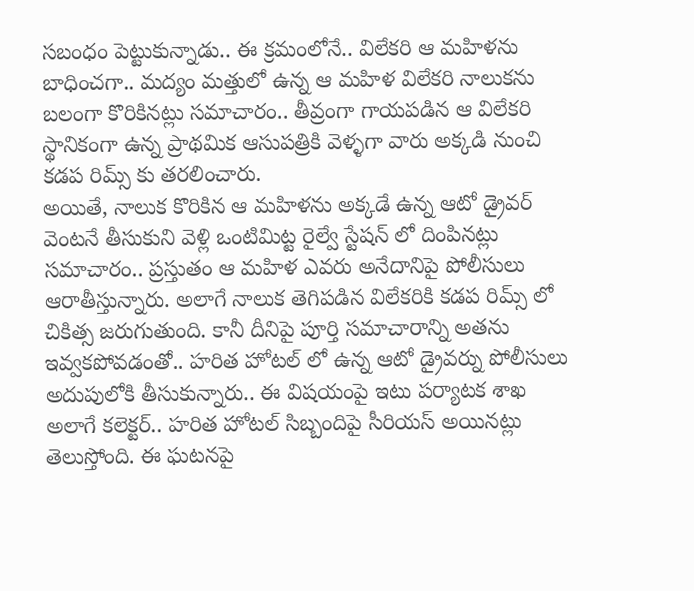సబంధం పెట్టుకున్నాడు.. ఈ క్రమంలోనే.. విలేకరి ఆ మహిళను బాధించగా.. మద్యం మత్తులో ఉన్న ఆ మహిళ విలేకరి నాలుకను బలంగా కొరికినట్లు సమాచారం.. తీవ్రంగా గాయపడిన ఆ విలేకరి స్థానికంగా ఉన్న ప్రాథమిక ఆసుపత్రికి వెళ్ళగా వారు అక్కడి నుంచి కడప రిమ్స్ కు తరలించారు.
అయితే, నాలుక కొరికిన ఆ మహిళను అక్కడే ఉన్న ఆటో డ్రైవర్ వెంటనే తీసుకుని వెళ్లి ఒంటిమిట్ట రైల్వే స్టేషన్ లో దింపినట్లు సమాచారం.. ప్రస్తుతం ఆ మహిళ ఎవరు అనేదానిపై పోలీసులు ఆరాతీస్తున్నారు. అలాగే నాలుక తెగిపడిన విలేకరికి కడప రిమ్స్ లో చికిత్స జరుగుతుంది. కానీ దీనిపై పూర్తి సమాచారాన్ని అతను ఇవ్వకపోవడంతో.. హరిత హోటల్ లో ఉన్న ఆటో డ్రైవర్ను పోలీసులు అదుపులోకి తీసుకున్నారు.. ఈ విషయంపై ఇటు పర్యాటక శాఖ అలాగే కలెక్టర్.. హరిత హోటల్ సిబ్బందిపై సీరియస్ అయినట్లు తెలుస్తోంది. ఈ ఘటనపై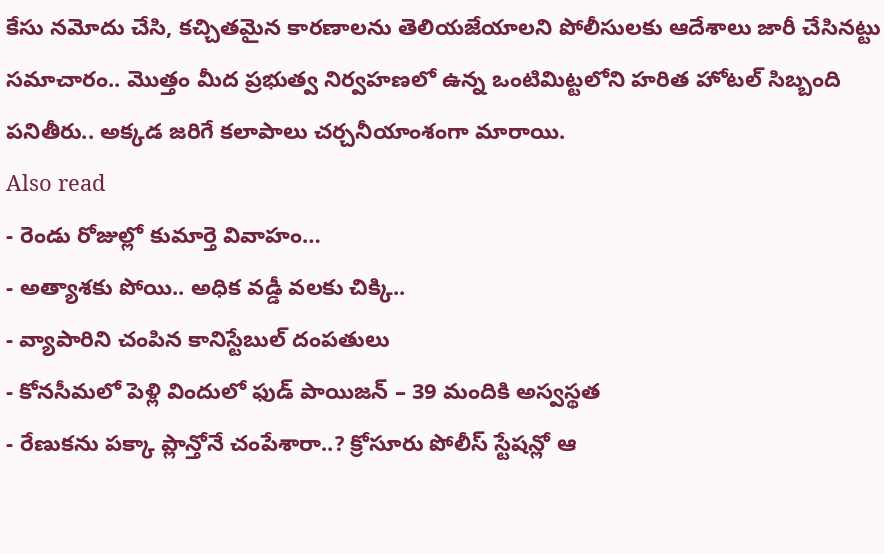కేసు నమోదు చేసి, కచ్చితమైన కారణాలను తెలియజేయాలని పోలీసులకు ఆదేశాలు జారీ చేసినట్టు సమాచారం.. మొత్తం మీద ప్రభుత్వ నిర్వహణలో ఉన్న ఒంటిమిట్టలోని హరిత హోటల్ సిబ్బంది పనితీరు.. అక్కడ జరిగే కలాపాలు చర్చనీయాంశంగా మారాయి.
Also read
- రెండు రోజుల్లో కుమార్తె వివాహం…
- అత్యాశకు పోయి.. అధిక వడ్డీ వలకు చిక్కి..
- వ్యాపారిని చంపిన కానిస్టేబుల్ దంపతులు
- కోనసీమలో పెళ్లి విందులో ఫుడ్ పాయిజన్ – 39 మందికి అస్వస్థత
- రేణుకను పక్కా ప్లాన్తోనే చంపేశారా..? క్రోసూరు పోలీస్ స్టేషన్లో ఆ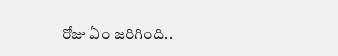రోజు ఏం జరిగింది..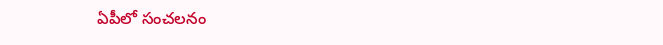ఏపీలో సంచలనం